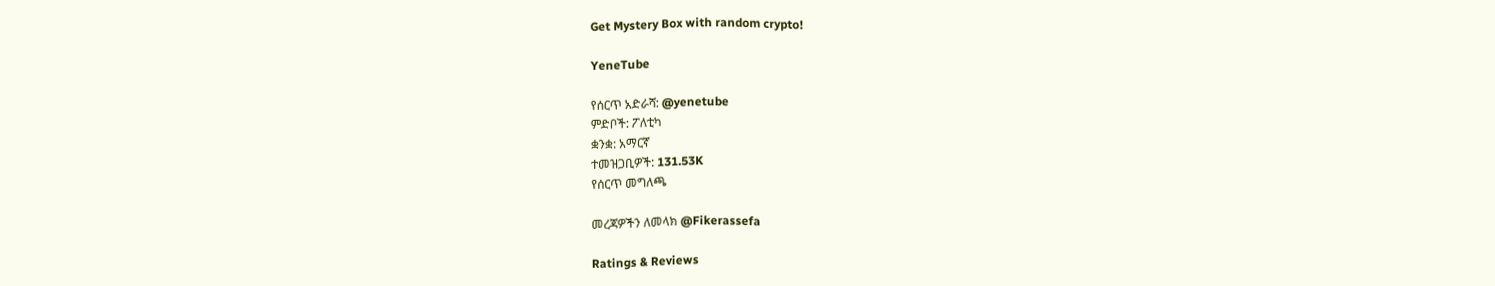Get Mystery Box with random crypto!

YeneTube

የሰርጥ አድራሻ: @yenetube
ምድቦች: ፖለቲካ
ቋንቋ: አማርኛ
ተመዝጋቢዎች: 131.53K
የሰርጥ መግለጫ

መረጃዎችን ለመላክ @Fikerassefa

Ratings & Reviews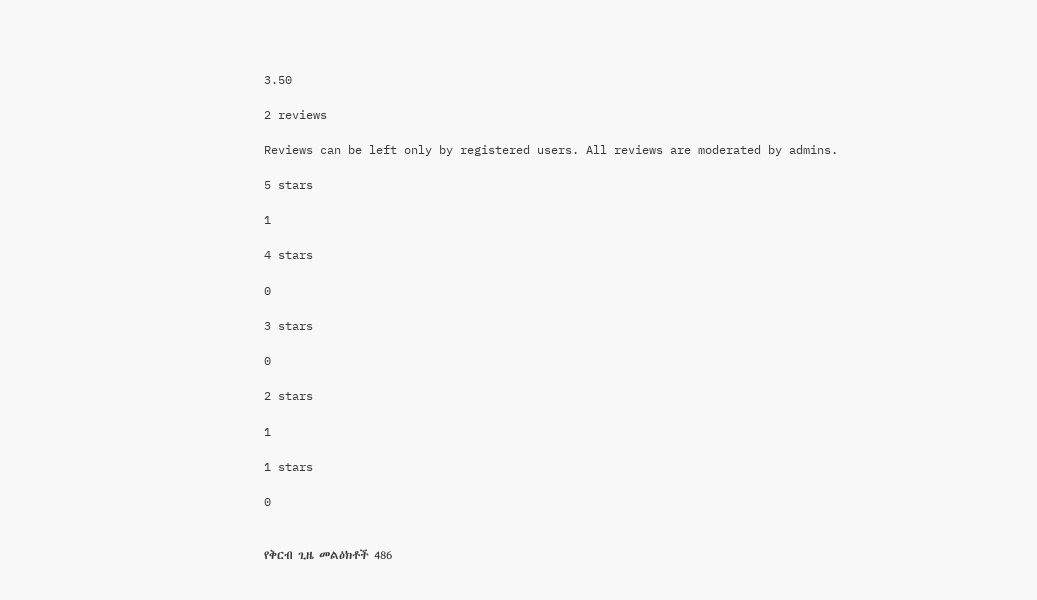3.50

2 reviews

Reviews can be left only by registered users. All reviews are moderated by admins.

5 stars

1

4 stars

0

3 stars

0

2 stars

1

1 stars

0


የቅርብ ጊዜ መልዕክቶች 486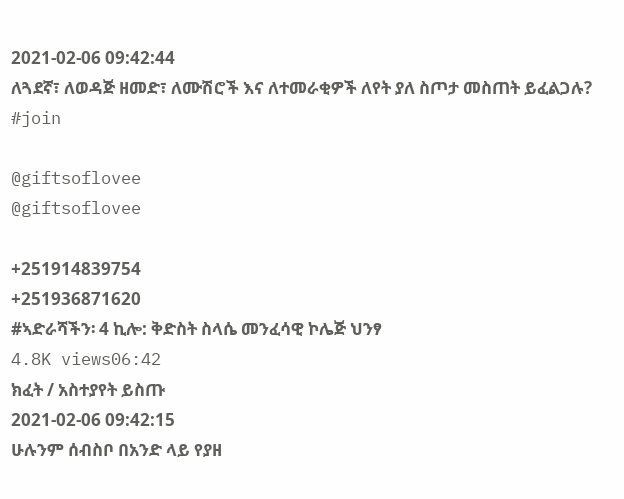2021-02-06 09:42:44
ለጓደኛ፣ ለወዳጅ ዘመድ፣ ለሙሽሮች እና ለተመራቂዎች ለየት ያለ ስጦታ መስጠት ይፈልጋሉ?
#join

@giftsoflovee
@giftsoflovee

+251914839754
+251936871620
#ኣድራሻችን፡ 4 ኪሎ: ቅድስት ስላሴ መንፈሳዊ ኮሌጅ ህንፃ
4.8K views06:42
ክፈት / አስተያየት ይስጡ
2021-02-06 09:42:15
ሁሉንም ሰብስቦ በአንድ ላይ የያዘ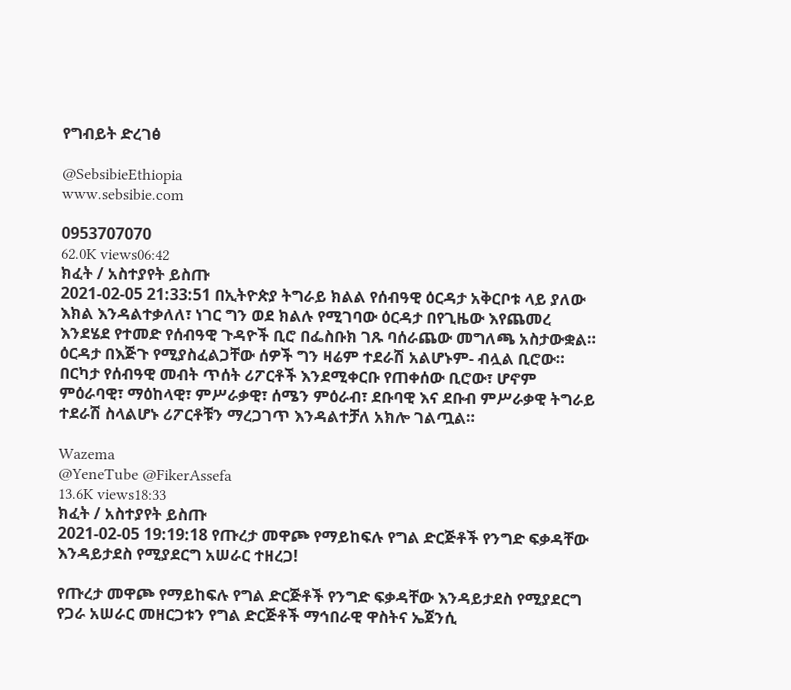የግብይት ድረገፅ

@SebsibieEthiopia
www.sebsibie.com

0953707070
62.0K views06:42
ክፈት / አስተያየት ይስጡ
2021-02-05 21:33:51 በኢትዮጵያ ትግራይ ክልል የሰብዓዊ ዕርዳታ አቅርቦቱ ላይ ያለው እክል እንዳልተቃለለ፣ ነገር ግን ወደ ክልሉ የሚገባው ዕርዳታ በየጊዜው እየጨመረ እንደሄደ የተመድ የሰብዓዊ ጉዳዮች ቢሮ በፌስቡክ ገጹ ባሰራጨው መግለጫ አስታውቋል። ዕርዳታ በእጅጉ የሚያስፈልጋቸው ሰዎች ግን ዛሬም ተደራሽ አልሆኑም- ብሏል ቢሮው። በርካታ የሰብዓዊ መብት ጥሰት ሪፖርቶች እንደሚቀርቡ የጠቀሰው ቢሮው፣ ሆኖም ምዕራባዊ፣ ማዕከላዊ፣ ምሥራቃዊ፣ ሰሜን ምዕራብ፣ ደቡባዊ እና ደቡብ ምሥራቃዊ ትግራይ ተደራሽ ስላልሆኑ ሪፖርቶቹን ማረጋገጥ እንዳልተቻለ አክሎ ገልጧል።

Wazema
@YeneTube @FikerAssefa
13.6K views18:33
ክፈት / አስተያየት ይስጡ
2021-02-05 19:19:18 የጡረታ መዋጮ የማይከፍሉ የግል ድርጅቶች የንግድ ፍቃዳቸው እንዳይታደስ የሚያደርግ አሠራር ተዘረጋ!

የጡረታ መዋጮ የማይከፍሉ የግል ድርጅቶች የንግድ ፍቃዳቸው እንዳይታደስ የሚያደርግ የጋራ አሠራር መዘርጋቱን የግል ድርጅቶች ማኅበራዊ ዋስትና ኤጀንሲ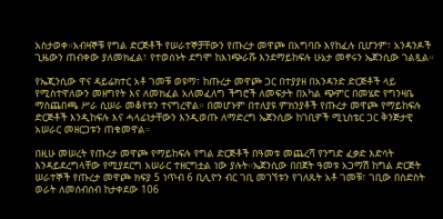አስታወቀ።አብዛኞቹ የግል ድርጅቶች የሠራተኞቻቸውን የጡረታ መዋጮ በአግባቡ እየከፈሉ ቢሆንም፣ አንዳንዶች ጊዜውን ጠብቀው ያለመክፈል፣ የተወሰኑት ደግሞ ከእነጭራሹ እንደማይከፍሉ ሁኔታ መኖሩን ኤጀንሲው ገልጿል።

የኤጂንሲው ዋና ዳይሬክተር አቶ ገመቹ ወዩማ፣ ከጡረታ መዋጮ ጋር በተያያዘ በአንዳንድ ድርጅቶች ላይ የሚስተዋለውን መዘግየት እና ለመክፈል አለመፈለግ ችግሮች ለመፍታት በአካል ጭምር በመሄድ የግንዛቤ ማስጨበጫ ሥራ ሲሠራ መቆየቱን ተናግረዋል። በመሆኑም በተለያዩ ምክንያቶች የጡረታ መዋጮ የማይከፍሉ ድርጅቶች እንዲከፍሉ እና ሓላፊነታቸውን እንዲወጡ ለማድረግ ኤጀንሲው ከገቢዎች ሚኒስቴር ጋር ቅንጅታዊ አሠራር መዘርጋቱን ጠቁመዋል።

በዚሁ መሠረት የጡረታ መዋጮ የማይከፍሉ የግል ድርጅቶች በዓመቱ መጨረሻ የንግድ ፈቃድ እድሳት እንዳይደረግላቸው የሚያደርግ አሠራር ተዘርግቷል ነው ያሉት።ኤጀንሲው በበጀት ዓመቱ አጋማሽ ከግል ድርጅት ሠራተኞች የጡረታ መዋጮ ክፍያ 5 ነጥብ 6 ቢሊዮን ብር ገቢ መገኘቱን የገለጹት አቶ ገመቹ፣ ገቢው በስድስት ወራት ለመሰብሰብ ከታቀደው 106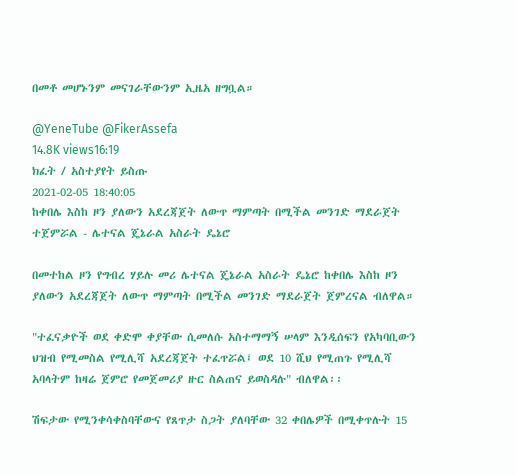በመቶ መሆኑንም መናገራቸውንም ኢዜአ ዘግቧል።

@YeneTube @FikerAssefa
14.8K views16:19
ክፈት / አስተያየት ይስጡ
2021-02-05 18:40:05
ከቀበሌ እስከ ዞን ያለውን አደረጃጀት ለውጥ ማምጣት በሚችል መንገድ ማደራጀት ተጀምሯል - ሌተናል ጄኔራል አስራት ዴኔሮ

በመተከል ዞን የግብረ ሃይሉ መሪ ሌተናል ጄኔራል አስራት ዴኔሮ ከቀበሌ እስከ ዞን ያለውን አደረጃጀት ለውጥ ማምጣት በሚችል መንገድ ማደራጀት ጀምረናል ብለዋል።

"ተፈናቃዮች ወደ ቀድሞ ቀያቸው ሲመለሱ አስተማማኝ ሠላም እንዲሰፍን የአካባቢውን ህዝብ የሚመስል የሚሊሻ አደረጃጀት ተፈጥሯል፤ ወደ 10 ሺህ የሚጠጉ የሚሊሻ አባላትም ከዛሬ ጀምሮ የመጀመሪያ ዙር ስልጠና ይወስዳሉ" ብለዋል፡፡

ሽፍታው የሚንቀሳቀስባቸውና የጸጥታ ስጋት ያለባቸው 32 ቀበሌዎች በሚቀጥሉት 15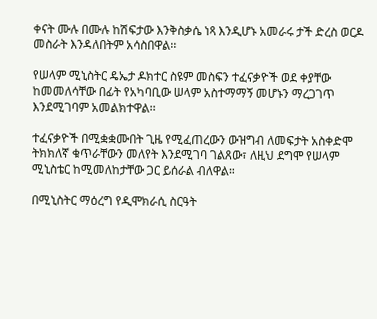ቀናት ሙሉ በሙሉ ከሽፍታው እንቅስቃሴ ነጻ እንዲሆኑ አመራሩ ታች ድረስ ወርዶ መስራት እንዳለበትም አሳስበዋል፡፡

የሠላም ሚኒስትር ዴኤታ ዶክተር ስዩም መስፍን ተፈናቃዮች ወደ ቀያቸው ከመመለሳቸው በፊት የአካባቢው ሠላም አስተማማኝ መሆኑን ማረጋገጥ እንደሚገባም አመልክተዋል፡፡

ተፈናቃዮች በሚቋቋሙበት ጊዜ የሚፈጠረውን ውዝግብ ለመፍታት አስቀድሞ ትክክለኛ ቁጥራቸውን መለየት እንደሚገባ ገልጸው፣ ለዚህ ደግሞ የሠላም ሚኒስቴር ከሚመለከታቸው ጋር ይሰራል ብለዋል።

በሚኒስትር ማዕረግ የዲሞክራሲ ስርዓት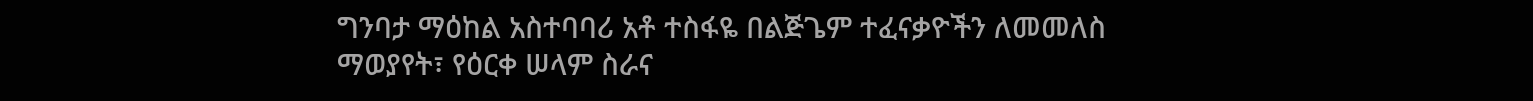ግንባታ ማዕከል አስተባባሪ አቶ ተስፋዬ በልጅጌም ተፈናቃዮችን ለመመለስ ማወያየት፣ የዕርቀ ሠላም ስራና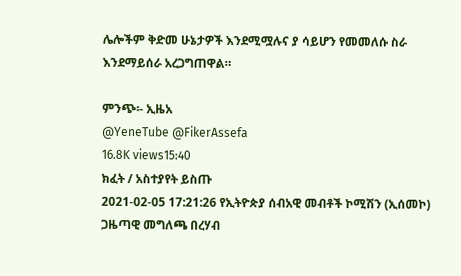ሌሎችም ቅድመ ሁኔታዎች እንደሚሟሉና ያ ሳይሆን የመመለሱ ስራ እንደማይሰራ አረጋግጠዋል።

ምንጭ፡- ኢዜአ
@YeneTube @FikerAssefa
16.8K views15:40
ክፈት / አስተያየት ይስጡ
2021-02-05 17:21:26 የኢትዮጵያ ሰብአዊ መብቶች ኮሚሽን (ኢሰመኮ) ጋዜጣዊ መግለጫ በረሃብ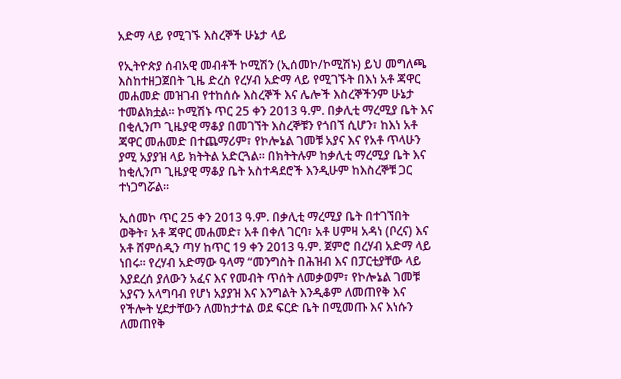አድማ ላይ የሚገኙ እስረኞች ሁኔታ ላይ

የኢትዮጵያ ሰብአዊ መብቶች ኮሚሽን (ኢሰመኮ/ኮሚሽኑ) ይህ መግለጫ እስከተዘጋጀበት ጊዜ ድረስ የረሃብ አድማ ላይ የሚገኙት በእነ አቶ ጃዋር መሐመድ መዝገብ የተከሰሱ እስረኞች እና ሌሎች እስረኞችንም ሁኔታ ተመልክቷል። ኮሚሽኑ ጥር 25 ቀን 2013 ዓ.ም. በቃሊቲ ማረሚያ ቤት እና በቂሊንጦ ጊዜያዊ ማቆያ በመገኘት እስረኞቹን የጎበኘ ሲሆን፣ ከእነ አቶ ጃዋር መሐመድ በተጨማሪም፣ የኮሎኔል ገመቹ አያና እና የአቶ ጥላሁን ያሚ አያያዝ ላይ ክትትል አድርጓል። በክትትሉም ከቃሊቲ ማረሚያ ቤት እና ከቂሊንጦ ጊዜያዊ ማቆያ ቤት አስተዳደሮች እንዲሁም ከእስረኞቹ ጋር ተነጋግሯል።

ኢሰመኮ ጥር 25 ቀን 2013 ዓ.ም. በቃሊቲ ማረሚያ ቤት በተገኘበት ወቅት፣ አቶ ጃዋር መሐመድ፣ አቶ በቀለ ገርባ፣ አቶ ሀምዛ አዳነ (ቦረና) እና አቶ ሸምሰዲን ጣሃ ከጥር 19 ቀን 2013 ዓ.ም. ጀምሮ በረሃብ አድማ ላይ ነበሩ። የረሃብ አድማው ዓላማ “መንግስት በሕዝብ እና በፓርቲያቸው ላይ እያደረሰ ያለውን አፈና እና የመብት ጥሰት ለመቃወም፣ የኮሎኔል ገመቹ አያናን አላግባብ የሆነ አያያዝ እና እንግልት እንዲቆም ለመጠየቅ እና የችሎት ሂደታቸውን ለመከታተል ወደ ፍርድ ቤት በሚመጡ እና እነሱን ለመጠየቅ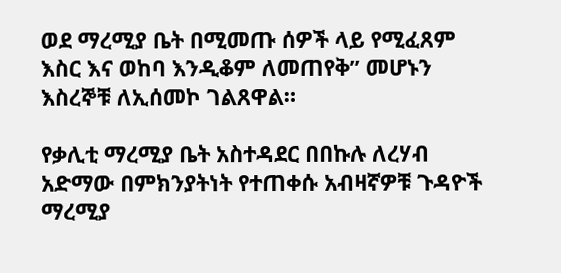ወደ ማረሚያ ቤት በሚመጡ ሰዎች ላይ የሚፈጸም እስር እና ወከባ እንዲቆም ለመጠየቅ” መሆኑን እስረኞቹ ለኢሰመኮ ገልጸዋል።

የቃሊቲ ማረሚያ ቤት አስተዳደር በበኩሉ ለረሃብ አድማው በምክንያትነት የተጠቀሱ አብዛኛዎቹ ጉዳዮች ማረሚያ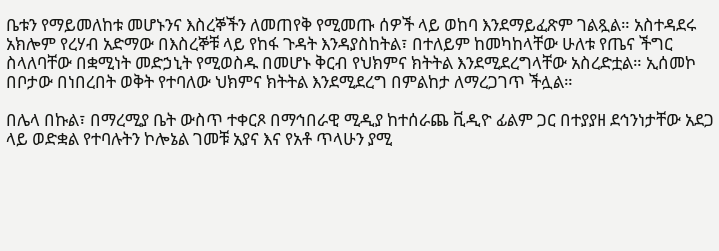ቤቱን የማይመለከቱ መሆኑንና እስረኞችን ለመጠየቅ የሚመጡ ሰዎች ላይ ወከባ እንደማይፈጽም ገልጿል። አስተዳደሩ አክሎም የረሃብ አድማው በእስረኞቹ ላይ የከፋ ጉዳት እንዳያስከትል፣ በተለይም ከመካከላቸው ሁለቱ የጤና ችግር ስላለባቸው በቋሚነት መድኃኒት የሚወስዱ በመሆኑ ቅርብ የህክምና ክትትል እንደሚደረግላቸው አስረድቷል። ኢሰመኮ በቦታው በነበረበት ወቅት የተባለው ህክምና ክትትል እንደሚደረግ በምልከታ ለማረጋገጥ ችሏል።

በሌላ በኩል፣ በማረሚያ ቤት ውስጥ ተቀርጾ በማኅበራዊ ሚዲያ ከተሰራጨ ቪዲዮ ፊልም ጋር በተያያዘ ደኅንነታቸው አደጋ ላይ ወድቋል የተባሉትን ኮሎኔል ገመቹ አያና እና የአቶ ጥላሁን ያሚ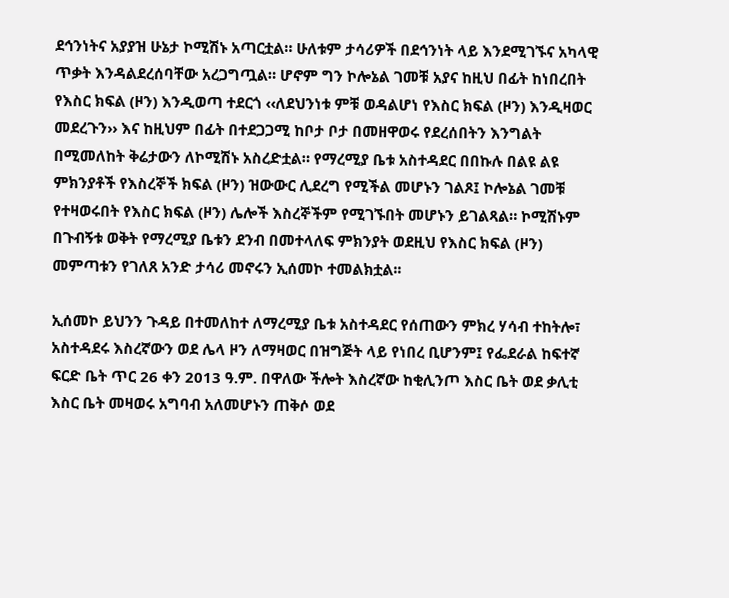ደኅንነትና አያያዝ ሁኔታ ኮሚሽኑ አጣርቷል። ሁለቱም ታሳሪዎች በደኅንነት ላይ እንደሚገኙና አካላዊ ጥቃት እንዳልደረሰባቸው አረጋግጧል። ሆኖም ግን ኮሎኔል ገመቹ አያና ከዚህ በፊት ከነበረበት የእስር ክፍል (ዞን) እንዲወጣ ተደርጎ ‹‹ለደህንነቱ ምቹ ወዳልሆነ የእስር ክፍል (ዞን) እንዲዛወር መደረጉን›› እና ከዚህም በፊት በተደጋጋሚ ከቦታ ቦታ በመዘዋወሩ የደረሰበትን እንግልት በሚመለከት ቅሬታውን ለኮሚሽኑ አስረድቷል። የማረሚያ ቤቱ አስተዳደር በበኩሉ በልዩ ልዩ ምክንያቶች የእስረኞች ክፍል (ዞን) ዝውውር ሊደረግ የሚችል መሆኑን ገልጾ፤ ኮሎኔል ገመቹ የተዛወሩበት የእስር ክፍል (ዞን) ሌሎች እስረኞችም የሚገኙበት መሆኑን ይገልጻል። ኮሚሽኑም በጉብኝቱ ወቅት የማረሚያ ቤቱን ደንብ በመተላለፍ ምክንያት ወደዚህ የእስር ክፍል (ዞን) መምጣቱን የገለጸ አንድ ታሳሪ መኖሩን ኢሰመኮ ተመልክቷል፡፡

ኢሰመኮ ይህንን ጉዳይ በተመለከተ ለማረሚያ ቤቱ አስተዳደር የሰጠውን ምክረ ሃሳብ ተከትሎ፣ አስተዳደሩ እስረኛውን ወደ ሌላ ዞን ለማዛወር በዝግጅት ላይ የነበረ ቢሆንም፤ የፌደራል ከፍተኛ ፍርድ ቤት ጥር 26 ቀን 2013 ዓ.ም. በዋለው ችሎት እስረኛው ከቂሊንጦ እስር ቤት ወደ ቃሊቲ እስር ቤት መዛወሩ አግባብ አለመሆኑን ጠቅሶ ወደ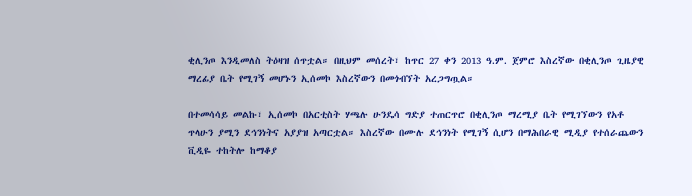ቂሊንጦ እንዲመለስ ትዕዛዝ ሰጥቷል። በዚህም መሰረት፣ ከጥር 27 ቀን 2013 ዓ.ም. ጀምሮ እስረኛው በቂሊንጦ ጊዜያዊ ማረፊያ ቤት የሚገኝ መሆኑን ኢሰመኮ እስረኛውን በመጎብኘት አረጋግጧል።

በተመሳሳይ መልኩ፣ ኢሰመኮ በአርቲስት ሃጫሉ ሁንዴሳ ግድያ ተጠርጥሮ በቂሊንጦ ማረሚያ ቤት የሚገኘውን የአቶ ጥላሁን ያሚን ደኅንነትና አያያዝ አጣርቷል። እስረኛው በሙሉ ደኅንነት የሚገኝ ሲሆን በማሕበራዊ ሚዲያ የተሰራጨውን ቪዲዬ ተከትሎ ከማቆያ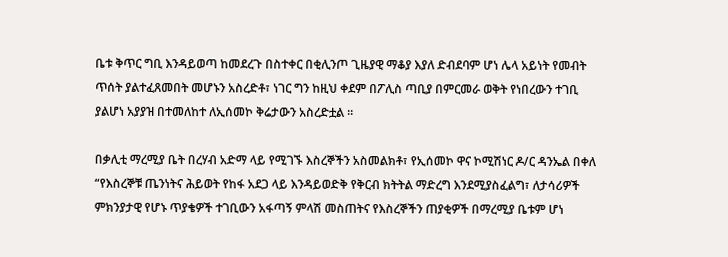ቤቱ ቅጥር ግቢ እንዳይወጣ ከመደረጉ በስተቀር በቂሊንጦ ጊዜያዊ ማቆያ እያለ ድብደባም ሆነ ሌላ አይነት የመብት ጥሰት ያልተፈጸመበት መሆኑን አስረድቶ፣ ነገር ግን ከዚህ ቀደም በፖሊስ ጣቢያ በምርመራ ወቅት የነበረውን ተገቢ ያልሆነ አያያዝ በተመለከተ ለኢሰመኮ ቅሬታውን አስረድቷል ።

በቃሊቲ ማረሚያ ቤት በረሃብ አድማ ላይ የሚገኙ እስረኞችን አስመልክቶ፣ የኢሰመኮ ዋና ኮሚሽነር ዶ/ር ዳንኤል በቀለ “የእስረኞቹ ጤንነትና ሕይወት የከፋ አደጋ ላይ እንዳይወድቅ የቅርብ ክትትል ማድረግ እንደሚያስፈልግ፣ ለታሳሪዎች ምክንያታዊ የሆኑ ጥያቄዎች ተገቢውን አፋጣኝ ምላሽ መስጠትና የእስረኞችን ጠያቂዎች በማረሚያ ቤቱም ሆነ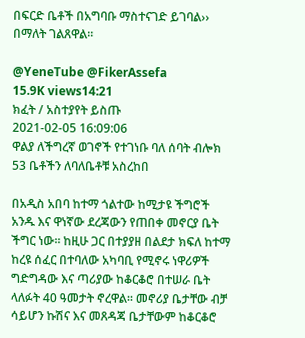በፍርድ ቤቶች በአግባቡ ማስተናገድ ይገባል›› በማለት ገልጸዋል።

@YeneTube @FikerAssefa
15.9K views14:21
ክፈት / አስተያየት ይስጡ
2021-02-05 16:09:06
ዋልያ ለችግረኛ ወገኖች የተገነቡ ባለ ሰባት ብሎክ 53 ቤቶችን ለባለቤቶቹ አስረከበ

በአዲስ አበባ ከተማ ጎልተው ከሚታዩ ችግሮች አንዱ እና ዋነኛው ደረጃውን የጠበቀ መኖርያ ቤት ችግር ነው፡፡ ከዚሁ ጋር በተያያዘ በልደታ ክፍለ ከተማ ከረዩ ሰፈር በተባለው አካባቢ የሚኖሩ ነዋሪዎች ግድግዳው እና ጣሪያው ከቆርቆሮ በተሠራ ቤት ላለፉት 40 ዓመታት ኖረዋል፡፡ መኖሪያ ቤታቸው ብቻ ሳይሆን ኩሽና እና መጸዳጃ ቤታቸውም ከቆርቆሮ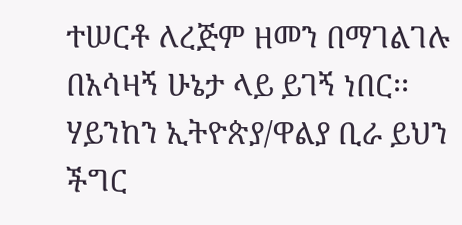ተሠርቶ ለረጅም ዘመን በማገልገሉ በአሳዛኝ ሁኔታ ላይ ይገኝ ነበር፡፡
ሃይንከን ኢትዮጵያ/ዋልያ ቢራ ይህን ችግር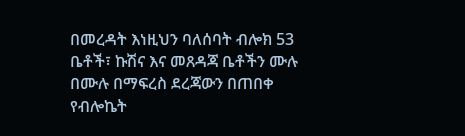በመረዳት እነዚህን ባለሰባት ብሎክ 53 ቤቶች፣ ኩሽና እና መጸዳጃ ቤቶችን ሙሉ በሙሉ በማፍረስ ደረጃውን በጠበቀ የብሎኬት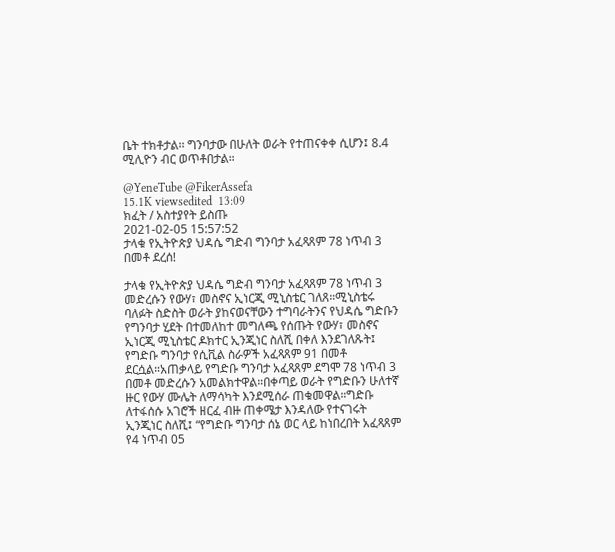ቤት ተክቶታል፡፡ ግንባታው በሁለት ወራት የተጠናቀቀ ሲሆን፤ 8.4 ሚሊዮን ብር ወጥቶበታል።

@YeneTube @FikerAssefa
15.1K viewsedited  13:09
ክፈት / አስተያየት ይስጡ
2021-02-05 15:57:52
ታላቁ የኢትዮጵያ ህዳሴ ግድብ ግንባታ አፈጻጸም 78 ነጥብ 3 በመቶ ደረሰ!

ታላቁ የኢትዮጵያ ህዳሴ ግድብ ግንባታ አፈጻጸም 78 ነጥብ 3 መድረሱን የውሃ፣ መስኖና ኢነርጂ ሚኒስቴር ገለጸ።ሚኒስቴሩ ባለፉት ስድስት ወራት ያከናወናቸውን ተግባራትንና የህዳሴ ግድቡን የግንባታ ሂደት በተመለከተ መግለጫ የሰጡት የውሃ፣ መስኖና ኢነርጂ ሚኒስቴር ዶክተር ኢንጂነር ስለሺ በቀለ እንደገለጹት፤ የግድቡ ግንባታ የሲቪል ስራዎች አፈጻጸም 91 በመቶ ደርሷል።አጠቃላይ የግድቡ ግንባታ አፈጻጸም ደግሞ 78 ነጥብ 3 በመቶ መድረሱን አመልክተዋል።በቀጣይ ወራት የግድቡን ሁለተኛ ዙር የውሃ ሙሌት ለማሳካት እንደሚሰራ ጠቁመዋል።ግድቡ ለተፋሰሱ አገሮች ዘርፈ ብዙ ጠቀሜታ እንዳለው የተናገሩት ኢንጂነር ስለሺ፤ “የግድቡ ግንባታ ሰኔ ወር ላይ ከነበረበት አፈጻጸም የ4 ነጥብ 05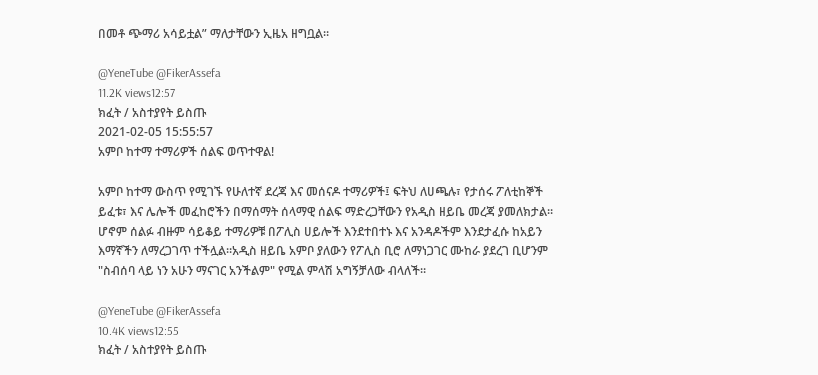በመቶ ጭማሪ አሳይቷል” ማለታቸውን ኢዜአ ዘግቧል።

@YeneTube @FikerAssefa
11.2K views12:57
ክፈት / አስተያየት ይስጡ
2021-02-05 15:55:57
አምቦ ከተማ ተማሪዎች ሰልፍ ወጥተዋል!

አምቦ ከተማ ውስጥ የሚገኙ የሁለተኛ ደረጃ እና መሰናዶ ተማሪዎች፤ ፍትህ ለሀጫሉ፣ የታሰሩ ፖለቲከኞች ይፈቱ፣ እና ሌሎች መፈከሮችን በማሰማት ሰላማዊ ሰልፍ ማድረጋቸውን የአዲስ ዘይቤ መረጃ ያመለክታል። ሆኖም ሰልፉ ብዙም ሳይቆይ ተማሪዎቹ በፖሊስ ሀይሎች እንደተበተኑ እና አንዳዶችም እንደታፈሱ ከአይን እማኛችን ለማረጋገጥ ተችሏል።አዲስ ዘይቤ አምቦ ያለውን የፖሊስ ቢሮ ለማነጋገር ሙከራ ያደረገ ቢሆንም "ስብሰባ ላይ ነን አሁን ማናገር አንችልም" የሚል ምላሽ አግኝቻለው ብላለች።

@YeneTube @FikerAssefa
10.4K views12:55
ክፈት / አስተያየት ይስጡ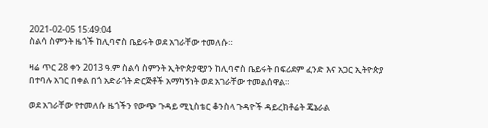2021-02-05 15:49:04
ስልሳ ስምንት ዜጎች ከሊባኖስ ቤይሩት ወደ አገራቸው ተመለሱ።

ዛሬ ጥር 28 ቀን 2013 ዓ.ም ስልሳ ስምንት ኢትዮጵያዊያን ከሊባኖስ ቤይሩት በፍሪደም ፈንድ እና አጋር ኢትዮጵያ በተባሉ አገር በቀል በጎ አድራጎት ድርጅቶች አማካኝነት ወደ አገራቸው ተመልሰዋል።

ወደ አገራቸው የተመለሱ ዜጎችን የውጭ ጉዳይ ሚኒስቴር ቆንስላ ጉዳዮች ዳይረክቶሬት ጄኔራል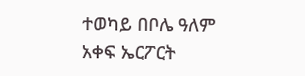ተወካይ በቦሌ ዓለም አቀፍ ኤርፖርት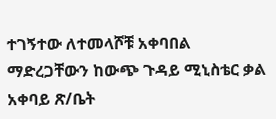ተገኝተው ለተመላሾቹ አቀባበል ማድረጋቸውን ከውጭ ጉዳይ ሚኒስቴር ቃል አቀባይ ጽ/ቤት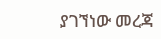ያገኘነው መረጃ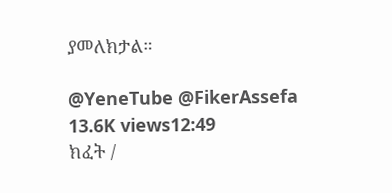ያመለክታል።

@YeneTube @FikerAssefa
13.6K views12:49
ክፈት /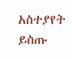አስተያየት ይስጡ